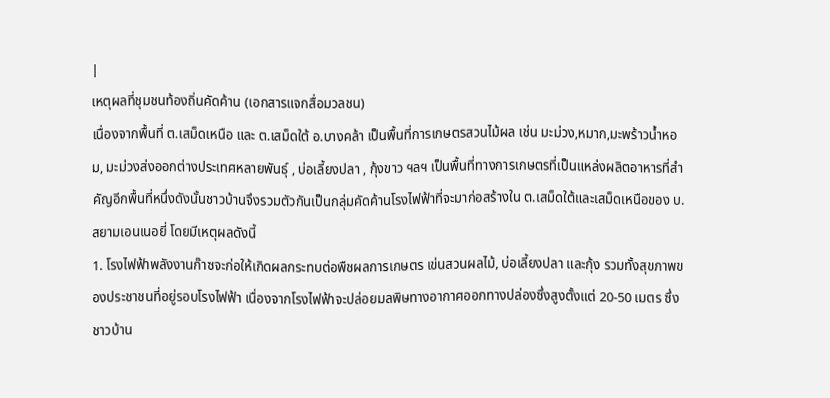|
เหตุผลที่ชุมชนท้องถิ่นคัดค้าน (เอกสารแจกสื่อมวลชน)
เนื่องจากพื้นที่ ต.เสม็ดเหนือ และ ต.เสม็ดใต้ อ.บางคล้า เป็นพื้นที่การเกษตรสวนไม้ผล เช่น มะม่วง,หมาก,มะพร้าวน้ำหอม, มะม่วงส่งออกต่างประเทศหลายพันธุ์ , บ่อเลี้ยงปลา , กุ้งขาว ฯลฯ เป็นพื้นที่ทางการเกษตรที่เป็นแหล่งผลิตอาหารที่สำคัญอีกพื้นที่หนึ่งดังนั้นชาวบ้านจึงรวมตัวกันเป็นกลุ่มคัดค้านโรงไฟฟ้าที่จะมาก่อสร้างใน ต.เสม็ดใต้และเสม็ดเหนือของ บ.สยามเอนเนอยี่ โดยมีเหตุผลดังนี้
1. โรงไฟฟ้าพลังงานก๊าซจะก่อให้เกิดผลกระทบต่อพืชผลการเกษตร เข่นสวนผลไม้, บ่อเลี้ยงปลา และกุ้ง รวมทั้งสุขภาพของประชาชนที่อยู่รอบโรงไฟฟ้า เนื่องจากโรงไฟฟ้าจะปล่อยมลพิษทางอากาศออกทางปล่องซึ่งสูงตั้งแต่ 20-50 เมตร ซึ่งชาวบ้าน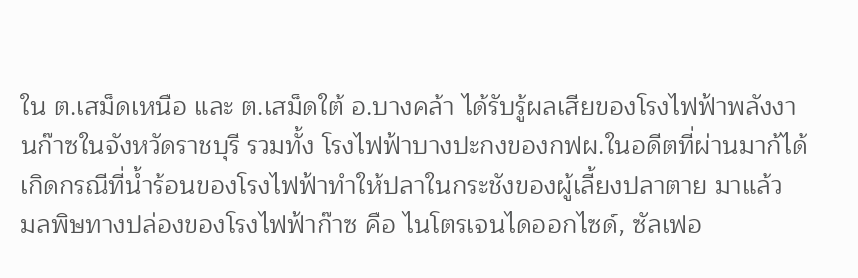ใน ต.เสม็ดเหนือ และ ต.เสม็ดใต้ อ.บางคล้า ได้รับรู้ผลเสียของโรงไฟฟ้าพลังงานก๊าซในจังหวัดราชบุรี รวมทั้ง โรงไฟฟ้าบางปะกงของกฟผ.ในอดีตที่ผ่านมาก้ได้เกิดกรณีที่น้ำร้อนของโรงไฟฟ้าทำให้ปลาในกระชังของผู้เลี้ยงปลาตาย มาแล้ว
มลพิษทางปล่องของโรงไฟฟ้าก๊าซ คือ ไนโตรเจนไดออกไซด์, ซัลเฟอ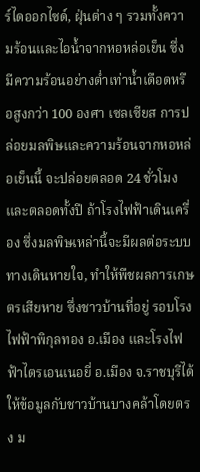ร์ไดออกไซด์, ฝุ่นต่าง ๆ รวมทั้งความร้อนและไอน้ำจากหอหล่อเย็น ซึ่งมีความร้อนอย่างต่ำเท่าน้ำเดือดหรือสูงกว่า 100 องศา เซลเซียส การปล่อยมลพิษและความร้อนจากหอหล่อเย็นนี้ จะปล่อยตลอด 24 ชั่วโมงและตลอดทั้งปี ถ้าโรงไฟฟ้าเดินเครื่อง ซึ่งมลพิษเหล่านี้จะมีผลต่อระบบทางเดินหายใจ, ทำให้พืชผลการเกษตรเสียหาย ซึ่งชาวบ้านที่อยู่ รอบโรงไฟฟ้าพิกุลทอง อ.เมือง และโรงไฟฟ้าไตรเอนเนอยี่ อ.เมือง จ.ราชบุรีได้ให้ข้อมูลกับชาวบ้านบางคล้าโดยตรง ม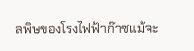ลพิษของโรงไฟฟ้าก๊าซแม้จะ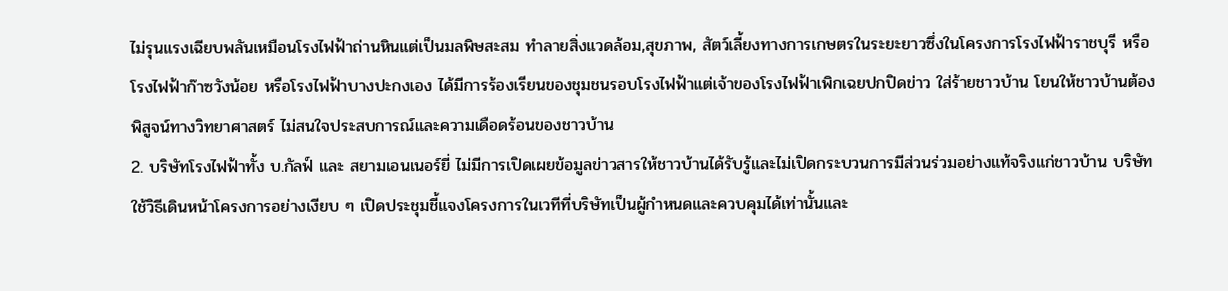ไม่รุนแรงเฉียบพลันเหมือนโรงไฟฟ้าถ่านหินแต่เป็นมลพิษสะสม ทำลายสิ่งแวดล้อม,สุขภาพ, สัตว์เลี้ยงทางการเกษตรในระยะยาวซึ่งในโครงการโรงไฟฟ้าราชบุรี หรือโรงไฟฟ้าก๊าซวังน้อย หรือโรงไฟฟ้าบางปะกงเอง ได้มีการร้องเรียนของชุมชนรอบโรงไฟฟ้าแต่เจ้าของโรงไฟฟ้าเพิกเฉยปกปิดข่าว ใส่ร้ายชาวบ้าน โยนให้ชาวบ้านต้องพิสูจน์ทางวิทยาศาสตร์ ไม่สนใจประสบการณ์และความเดือดร้อนของชาวบ้าน
2. บริษัทโรงไฟฟ้าทั้ง บ.กัลฟ์ และ สยามเอนเนอร์ยี่ ไม่มีการเปิดเผยข้อมูลข่าวสารให้ชาวบ้านได้รับรู้และไม่เปิดกระบวนการมีส่วนร่วมอย่างแท้จริงแก่ชาวบ้าน บริษัทใช้วิธีเดินหน้าโครงการอย่างเงียบ ๆ เปิดประชุมชี้แจงโครงการในเวทีที่บริษัทเป็นผู้กำหนดและควบคุมได้เท่านั้นและ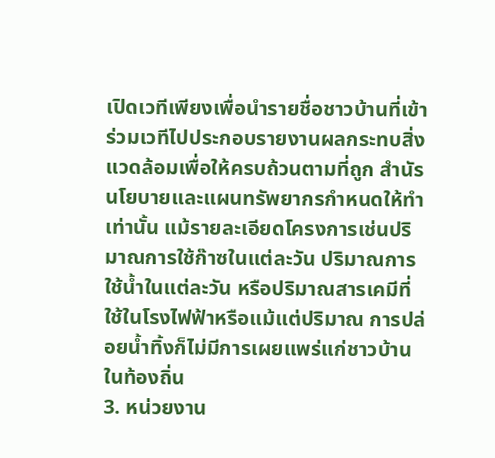เปิดเวทีเพียงเพื่อนำรายชื่อชาวบ้านที่เข้าร่วมเวทีไปประกอบรายงานผลกระทบสิ่งแวดล้อมเพื่อให้ครบถ้วนตามที่ถูก สำนัรนโยบายและแผนทรัพยากรกำหนดให้ทำเท่านั้น แม้รายละเอียดโครงการเช่นปริมาณการใช้ก๊าซในแต่ละวัน ปริมาณการใช้น้ำในแต่ละวัน หรือปริมาณสารเคมีที่ใช้ในโรงไฟฟ้าหรือแม้แต่ปริมาณ การปล่อยน้ำทิ้งก็ไม่มีการเผยแพร่แก่ชาวบ้านในท้องถิ่น
3. หน่วยงาน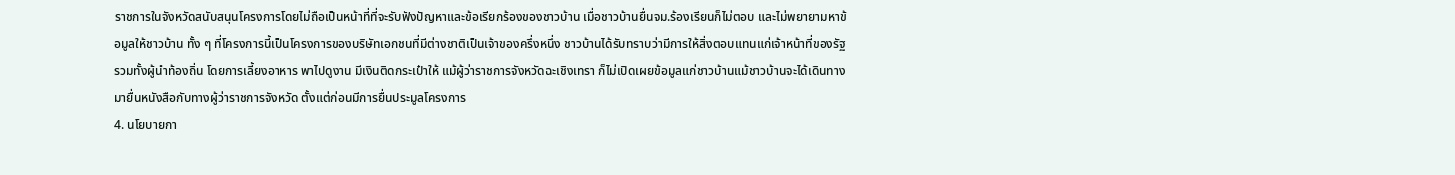ราชการในจังหวัดสนับสนุนโครงการโดยไม่ถือเป็นหน้าที่ที่จะรับฟังปัญหาและข้อเรียกร้องของชาวบ้าน เมื่อชาวบ้านยื่นจม.ร้องเรียนก็ไม่ตอบ และไม่พยายามหาข้อมูลให้ชาวบ้าน ทั้ง ๆ ที่โครงการนี้เป็นโครงการของบริษัทเอกชนที่มีต่างชาติเป็นเจ้าของครึ่งหนึ่ง ชาวบ้านได้รับทราบว่ามีการให้สิ่งตอบแทนแก่เจ้าหน้าที่ของรัฐ รวมทั้งผู้นำท้องถิ่น โดยการเลี้ยงอาหาร พาไปดูงาน มีเงินติดกระเป๋าให้ แม้ผู้ว่าราชการจังหวัดฉะเชิงเทรา ก็ไม่เปิดเผยข้อมูลแก่ชาวบ้านแม้ชาวบ้านจะได้เดินทางมายื่นหนังสือกับทางผู้ว่าราชการจังหวัด ตั้งแต่ก่อนมีการยื่นประมูลโครงการ
4. นโยบายกา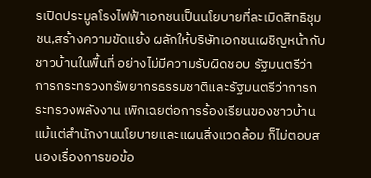รเปิดประมูลโรงไฟฟ้าเอกชนเป็นนโยบายที่ละเมิดสิทธิชุมชน,สร้างความขัดแย้ง ผลักให้บริษัทเอกชนเผชิญหน้ากับชาวบ้านในพื้นที่ อย่างไม่มีความรับผิดชอบ รัฐมนตรีว่าการกระทรวงทรัพยากรธรรมชาติและรัฐมนตรีว่าการกระทรวงพลังงาน เพิกเฉยต่อการร้องเรียนของชาวบ้าน แม้แต่สำนักงานนโยบายและแผนสิ่งแวดล้อม ก็ไม่ตอบสนองเรื่องการขอข้อ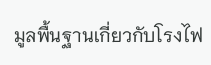มูลพื้นฐานเกี่ยวกับโรงไฟ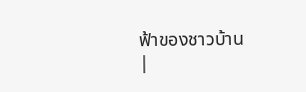ฟ้าของชาวบ้าน
|